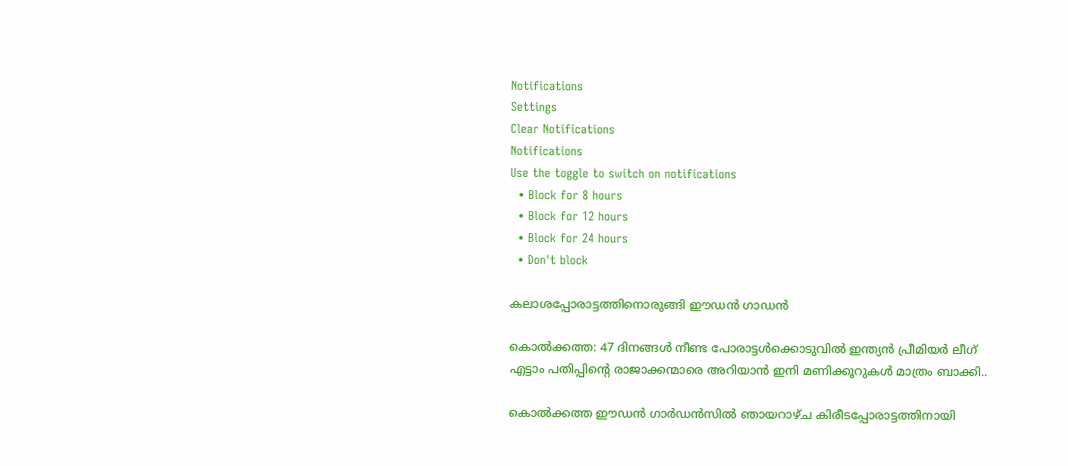Notifications
Settings
Clear Notifications
Notifications
Use the toggle to switch on notifications
  • Block for 8 hours
  • Block for 12 hours
  • Block for 24 hours
  • Don't block

കലാശപ്പോരാട്ടത്തിനൊരുങ്ങി ഈഡന്‍ ഗാഡന്‍

കൊല്‍ക്കത്ത: 47 ദിനങ്ങള്‍ നീണ്ട പോരാട്ടള്‍ക്കൊടുവില്‍ ഇന്ത്യന്‍ പ്രീമിയര്‍ ലീഗ് എട്ടാം പതിപ്പിന്റെ രാജാക്കന്മാരെ അറിയാന്‍ ഇനി മണിക്കൂറുകള്‍ മാത്രം ബാക്കി..

കൊല്‍ക്കത്ത ഈഡന്‍ ഗാര്‍ഡന്‍സില്‍ ഞായറാഴ്ച കിരീടപ്പോരാട്ടത്തിനായി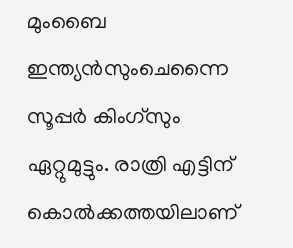മുംബൈ ഇന്ത്യന്‍സുംചെന്നൈ സൂപ്പര്‍ കിംഗ്‌സും ഏറ്റുമുട്ടും. രാത്രി എട്ടിന് കൊല്‍ക്കത്തയിലാണ്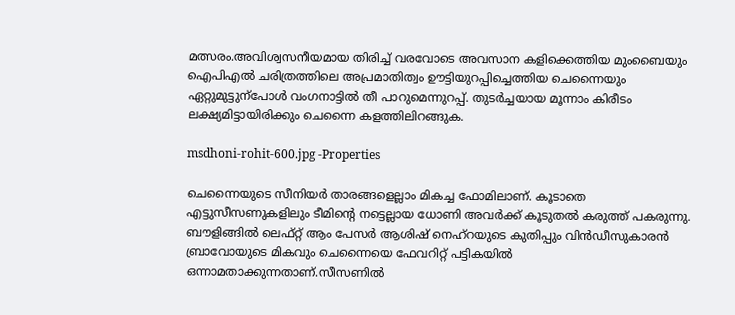മത്സരം.അവിശ്വസനീയമായ തിരിച്ച് വരവോടെ അവസാന കളിക്കെത്തിയ മുംബൈയും ഐപിഎല്‍ ചരിത്രത്തിലെ അപ്രമാതിത്വം ഊട്ടിയുറപ്പിച്ചെത്തിയ ചെന്നൈയും ഏറ്റുമുട്ടുന്‌പോള്‍ വംഗനാട്ടില്‍ തീ പാറുമെന്നുറപ്പ്. തുടര്‍ച്ചയായ മൂന്നാം കിരീടം ലക്ഷ്യമിട്ടായിരിക്കും ചെന്നൈ കളത്തിലിറങ്ങുക.

msdhoni-rohit-600.jpg -Properties

ചെന്നൈയുടെ സീനിയര്‍ താരങ്ങളെല്ലാം മികച്ച ഫോമിലാണ്. കൂടാതെ എട്ടുസീസണുകളിലും ടീമിന്റെ നട്ടെല്ലായ ധോണി അവര്‍ക്ക് കൂടുതല്‍ കരുത്ത് പകരുന്നു. ബൗളിങ്ങില്‍ ലെഫ്റ്റ് ആം പേസര്‍ ആശിഷ് നെഹ്‌റയുടെ കുതിപ്പും വിന്‍ഡീസുകാരന്‍ ബ്രാവോയുടെ മികവും ചെന്നൈയെ ഫേവറിറ്റ് പട്ടികയില്‍ ഒന്നാമതാക്കുന്നതാണ്.സീസണില്‍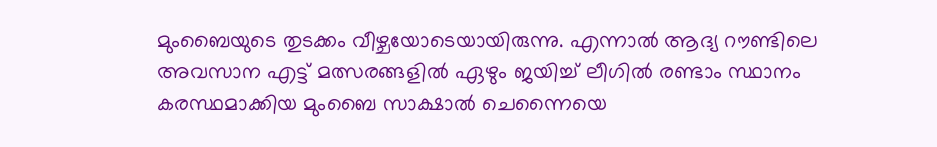മുംബൈയുടെ തുടക്കം വീഴ്ചയോടെയായിരുന്നു. എന്നാല്‍ ആദ്യ റൗണ്ടിലെ അവസാന എട്ട് മത്സരങ്ങളില്‍ ഏഴും ജയിച്ച് ലീഗില്‍ രണ്ടാം സ്ഥാനം കരസ്ഥമാക്കിയ മുംബൈ സാക്ഷാല്‍ ചെന്നൈയെ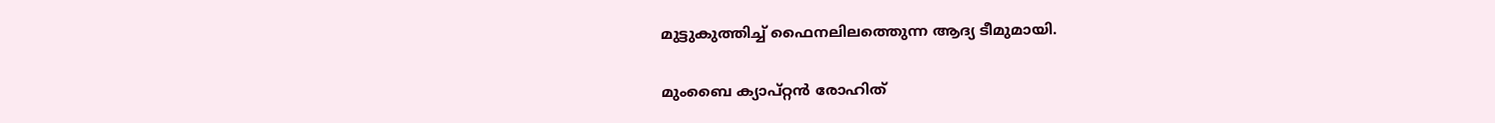മുട്ടുകുത്തിച്ച് ഫൈനലിലത്തെുന്ന ആദ്യ ടീമുമായി.

മുംബൈ ക്യാപ്റ്റന്‍ രോഹിത്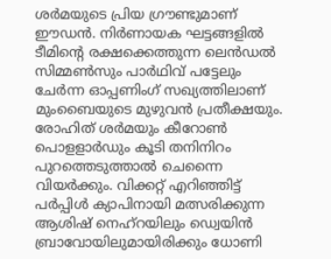ശര്‍മയുടെ പ്രിയ ഗ്രൗണ്ടുമാണ് ഈഡന്‍. നിര്‍ണായക ഘട്ടങ്ങളില്‍ ടീമിന്റെ രക്ഷക്കെത്തുന്ന ലെന്‍ഡല്‍ സിമ്മണ്‍സും പാര്‍ഥിവ് പട്ടേലും ചേര്‍ന്ന ഓപ്പണിംഗ് സഖ്യത്തിലാണ് മുംബൈയുടെ മുഴുവന്‍ പ്രതീക്ഷയും. രോഹിത് ശര്‍മയും കീറോണ്‍ പൊളളാര്‍ഡും കൂടി തനിനിറം പുറത്തെടുത്താല്‍ ചെന്നൈ വിയര്‍ക്കും. വിക്കറ്റ് എറിഞ്ഞിട്ട് പര്‍പ്പിള്‍ ക്യാപിനായി മത്സരിക്കുന്ന ആശിഷ് നെഹ്‌റയിലും ഡ്വെയിന്‍ ബ്രാവോയിലുമായിരിക്കും ധോണി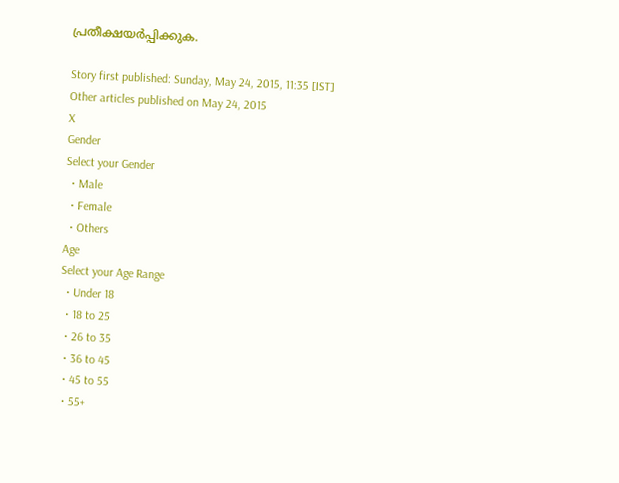പ്രതീക്ഷയര്‍പ്പിക്കുക.

Story first published: Sunday, May 24, 2015, 11:35 [IST]
Other articles published on May 24, 2015
X
Gender
Select your Gender
  • Male
  • Female
  • Others
Age
Select your Age Range
  • Under 18
  • 18 to 25
  • 26 to 35
  • 36 to 45
  • 45 to 55
  • 55+